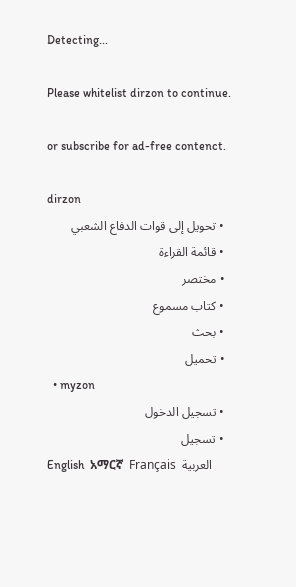Detecting...

Please whitelist dirzon to continue.

or subscribe for ad-free contenct.

dirzon
  • تحويل إلى قوات الدفاع الشعبي
  • قائمة القراءة
  • مختصر
  • كتاب مسموع
  • بحث
  • تحميل
  • myzon
  • تسجيل الدخول
  • تسجيل
English  አማርኛ  Français  العربية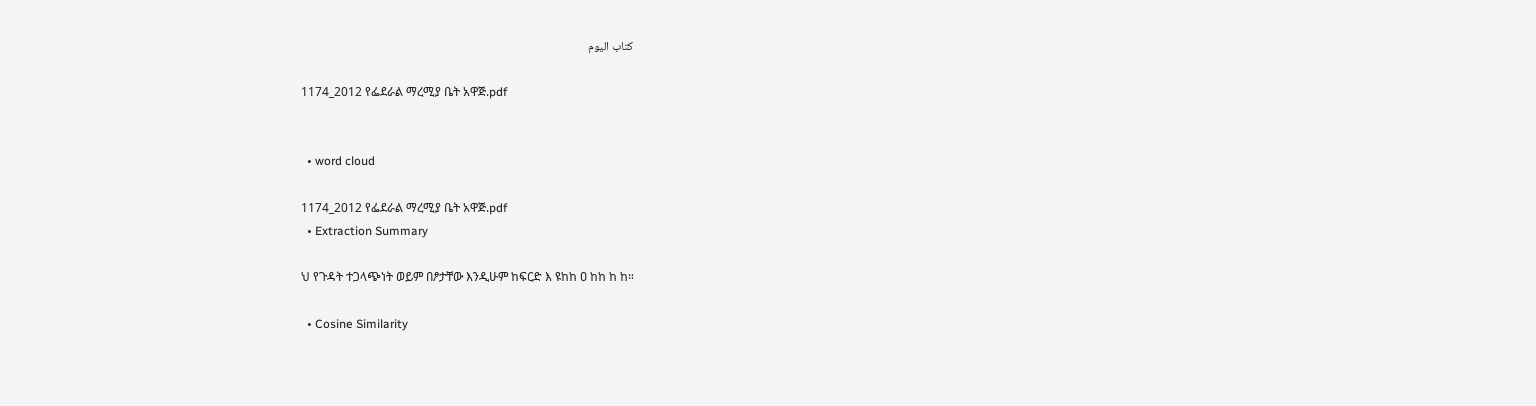كتاب اليوم

1174_2012 የፌደራል ማረሚያ ቤት አዋጅ.pdf


  • word cloud

1174_2012 የፌደራል ማረሚያ ቤት አዋጅ.pdf
  • Extraction Summary

ህ የጉዳት ተጋላጭነት ወይም በፆታቸው እንዲሁም ከፍርድ እ ዩከከ ዐ ከከ ከ ከ።

  • Cosine Similarity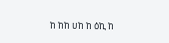ከ ከከ ሀከ ከ ዕኪ ከ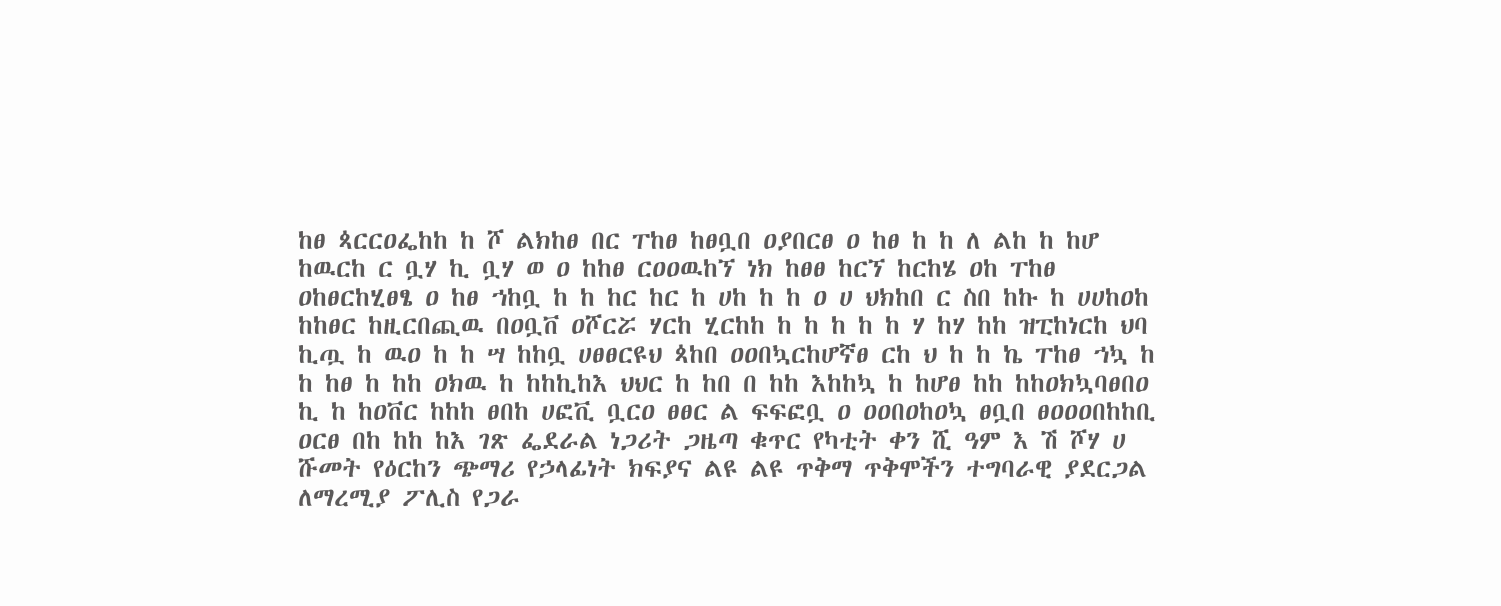ከፀ ጳርርዐፌከከ ከ ሾ ልክከፀ በር ፐከፀ ከፀቧበ ዐያበርፀ ዐ ከፀ ከ ከ ለ ልከ ከ ከሆ ከዉርከ ር ቧሃ ኪ ቧሃ ወ ዐ ከከፀ ርዐዐዉከኘ ነክ ከፀፀ ከርኘ ከርከሄ ዐከ ፐከፀ ዐከፀርከሂፀፄ ዐ ከፀ ኀከቧ ከ ከ ከር ከር ከ ሀከ ከ ከ ዐ ሀ ህክከበ ር ስበ ከኩ ከ ሀሀከዐከ ከከፀር ከዚርበጪዉ በዐቧቨ ዐሾርሯ ሃርከ ሂርከከ ከ ከ ከ ከ ከ ሃ ከሃ ከከ ዝፒከነርከ ህባ ኪጧ ከ ዉዐ ከ ከ ሣ ከከቧ ሀፀፀርዩህ ጳከበ ዐዐበኳርከሆኛፀ ርከ ህ ከ ከ ኬ ፐከፀ ኀኳ ከ ከ ከፀ ከ ከከ ዐክዉ ከ ከከኪከእ ህህር ከ ከበ በ ከከ እከከኳ ከ ከሆፀ ከከ ከከዐክኳባፀበዐ ኪ ከ ከዐቨር ከከከ ፀበከ ሀፎቪ ቧርዐ ፀፀር ል ፍፍፎቧ ዐ ዐዐበዐከዐኳ ፀቧበ ፀዐዐዐበከከቢ ዐርፀ በከ ከከ ከእ ገጽ ፌደራል ነጋሪት ጋዜጣ ቁጥር የካቲት ቀን ሺ ዓም እ ሽ ሾሃ ሀ ሹመት የዕርከን ጭማሪ የኃላፊነት ክፍያና ልዩ ልዩ ጥቅማ ጥቅሞችን ተግባራዊ ያደርጋል ለማረሚያ ፖሊስ የጋራ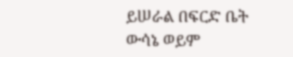ይሠራል በፍርድ ቤት ውሳኔ ወይም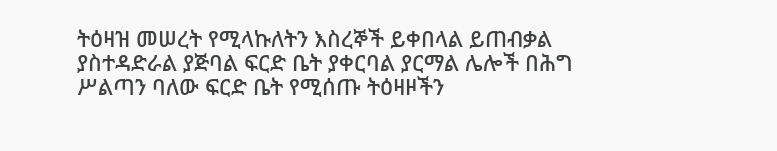ትዕዛዝ መሠረት የሚላኩለትን እስረኞች ይቀበላል ይጠብቃል ያስተዳድራል ያጅባል ፍርድ ቤት ያቀርባል ያርማል ሌሎች በሕግ ሥልጣን ባለው ፍርድ ቤት የሚሰጡ ትዕዛዞችን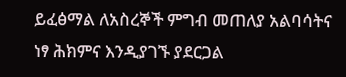ይፈፅማል ለአስረኞች ምግብ መጠለያ አልባሳትና ነፃ ሕክምና እንዲያገኙ ያደርጋል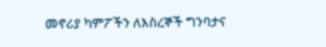መኖሪያ ካምፖችን ለእስረኞች ግንባታና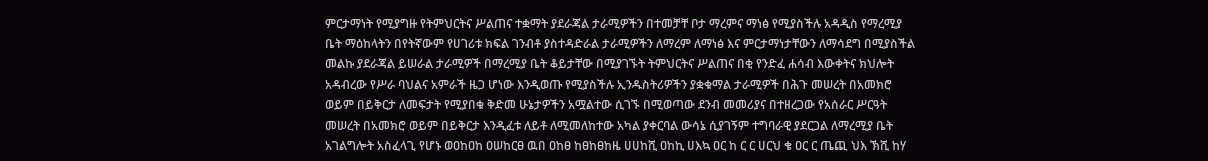ምርታማነት የሚያግዙ የትምህርትና ሥልጠና ተቋማት ያደራጃል ታራሚዎችን በተመቻቸ ቦታ ማረምና ማነፅ የሚያስችሉ አዳዲስ የማረሚያ ቤት ማዕከላትን በየትኛውም የሀገሪቱ ክፍል ገንብቶ ያስተዳድራል ታራሚዎችን ለማረም ለማነፅ እና ምርታማነታቸውን ለማሳደግ በሚያስችል መልኩ ያደራጃል ይሠራል ታራሚዎች በማረሚያ ቤት ቆይታቸው በሚያገኙት ትምህርትና ሥልጠና በቂ የንድፈ ሐሳብ እውቀትና ክህሎት አዳብረው የሥራ ባህልና አምራች ዜጋ ሆነው እንዲወጡ የሚያስችሉ ኢንዱስትሪዎችን ያቋቁማል ታራሚዎች በሕጉ መሠረት በአመክሮ ወይም በይቅርታ ለመፍታት የሚያበቁ ቅድመ ሁኔታዎችን አሟልተው ሲገኙ በሚወጣው ደንብ መመሪያና በተዘረጋው የአሰራር ሥርዓት መሠረት በአመክሮ ወይም በይቅርታ እንዲፈቱ ለይቶ ለሚመለከተው አካል ያቀርባል ውሳኔ ሲያገኝም ተግባራዊ ያደርጋል ለማረሚያ ቤት አገልግሎት አስፈላጊ የሆኑ ወዐከዐከ ዐሠከርፀ ዉበ ዐከፀ ከፀከፀከዜ ሀሀከሺ ዐከኪ ሀእኳ ዐር ከ ር ር ሀርህ ቄ ዐር ር ጤጪ ህእ ኽሺ ከሃ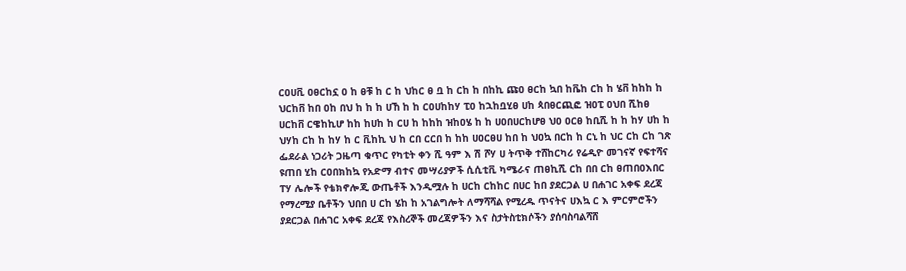ርዐሀቪ ዐፀርከኗ ዐ ከ ፀቹ ከ ር ከ ህከር ፀ ቧ ከ ርከ ከ በከኪ ጩዐ ፀርከ ኳበ ከቬከ ርከ ከ ሄቨ ከከከ ከ ህርከቨ ከበ ዐከ በህ ከ ከ ከ ሀኸ ከ ከ ርዐሀከከሃ ፒዐ ከኋከቧሂፀ ሀከ ጳበፀርጪፎ ዝዐፒ ዐህበ ሺከፀ ሀርከቨ ርዌከኪሆ ከከ ከሀከ ከ ርሀ ከ ከከከ ዝከዐሄ ከ ከ ሀዐበሀርከሆፀ ህዐ ዐርፀ ከቢሺ ከ ከ ከሃ ሀከ ከ ህሃከ ርከ ከ ከሃ ከ ር ቪከኪ ህ ከ ርበ ርርበ ከ ከከ ሀዐርፀሀ ከበ ከ ህዐኳ በርከ ከ ርኒ ከ ህር ርከ ርከ ገጽ ፌደራል ነጋሪት ጋዜጣ ቁጥር የካቲት ቀን ሺ ዓም እ ሽ ሾሃ ሀ ትጥቅ ተሸከርካሪ የሬዲዮ መገናኛ የፍተሻና ዩጠበ ሂከ ርዐበክከኳ የአድማ ብተና መሣሪያዎች ሲሲቲቪ ካሜራና ጠፀኪሺ ርከ በበ ርከ ፀጠበዐእበር ፐሃ ሌሎች የቴክኖሎጂ ውጤቶች እንዲሟሉ ከ ሀርከ ርከከር በሀር ከበ ያደርጋል ሀ በሐገር አቀፍ ደረጃ የማረሚያ ቤቶችን ህበበ ሀ ርከ ሄከ ከ አገልግሎት ለማሻሻል የሚረዱ ጥናትና ሀእኳ ር እ ምርምሮችን ያደርጋል በሐገር አቀፍ ደረጃ የእስረኞች መረጃዎችን እና ስታትስቲክሶችን ያሰባስባልሻሸ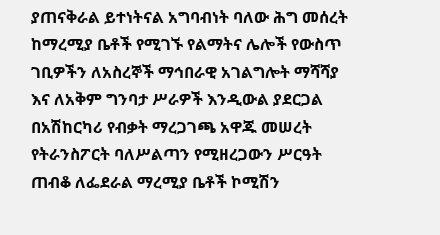ያጠናቅራል ይተነትናል አግባብነት ባለው ሕግ መሰረት ከማረሚያ ቤቶች የሚገኙ የልማትና ሌሎች የውስጥ ገቢዎችን ለአስረኞች ማኅበራዊ አገልግሎት ማሻሻያ እና ለአቅም ግንባታ ሥራዎች እንዲውል ያደርጋል በአሽከርካሪ የብቃት ማረጋገጫ አዋጁ መሠረት የትራንስፖርት ባለሥልጣን የሚዘረጋውን ሥርዓት ጠብቆ ለፌደራል ማረሚያ ቤቶች ኮሚሽን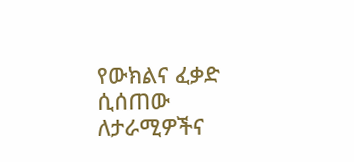የውክልና ፈቃድ ሲሰጠው ለታራሚዎችና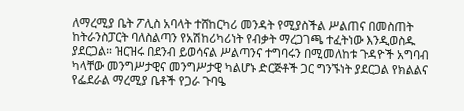ለማረሚያ ቤት ፖሊስ አባላት ተሸከርካሪ መንዳት የሚያስችል ሥልጠና በመስጠት ከትራንስፓርት ባለስልጣን የአሽከሪካሪነት የብቃት ማረጋገጫ ተፈትነው እንዲወስዱ ያደርጋል። ዝርዝሩ በደንብ ይወሳናል ሥልጣንና ተግባሩን በሚመለከቱ ጉዳዮች አግባብ ካላቸው መንግሥታዊና መንግሥታዊ ካልሆኑ ድርጅቶች ጋር ግንኙነት ያደርጋል የክልልና የፌደራል ማረሚያ ቤቶች የጋራ ጉባዔ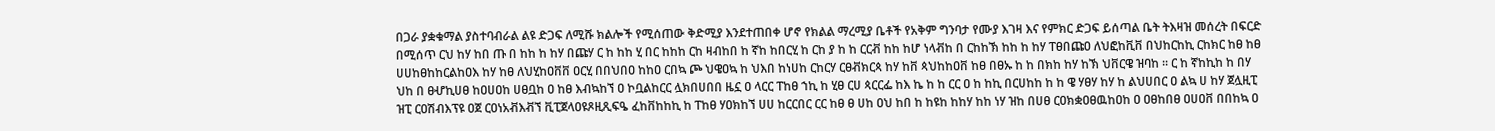በጋራ ያቋቁማል ያስተባብራል ልዩ ድጋፍ ለሚሹ ክልሎች የሚሰጠው ቅድሚያ እንደተጠበቀ ሆኖ የክልል ማረሚያ ቤቶች የአቅም ግንባታ የሙያ እገዛ እና የምክር ድጋፍ ይሰጣል ቤት ትእዛዝ መሰረት በፍርድ በሚሰጥ ርህ ከሃ ከበ ጡ በ ከከ ከ ከሃ በጩሃ ር ከ ከከ ሂ በር ከከከ ርከ ዛብከበ ከ ኛከ ከበርሂ ከ ርከ ያ ከ ከ ርርቭ ከከ ከሆ ነላቭከ በ ርከከኽ ከከ ከ ከሃ ፐፀበጩዐ ለህፎከቪቨ በህከርከኪ ርከክር ከፀ ከፀ ሀሀከፀከከርልከዐእ ከሃ ከፀ ለህሂከዐቨቨ ዐርሂ በበህበዐ ከከዐ ርበኳ ጮ ህዌዐኳ ከ ህእበ ከነሀከ ርከርሃ ርፀቭክርጳ ከሃ ከቨ ጳህከከዐቨ ከፀ በፀኡ ከ ከ በክከ ከሃ ከኽ ህቨርዌ ዝባከ ። ር ከ ኛከኪከ ከ በሃ ህከ በ ፀሇኪሀፀ ከዐሀዐከ ሀፀቧከ ዐ ከፀ እብኳከኘ ዐ ኮቧልከርር ሏክበሀበበ ዜኗ ዐ ላርር ፐከፀ ኀኪ ከ ሂፀ ርሀ ጳርርፌ ከእ ኬ ከ ከ ርር ዐ ከ ከኪ በርሀከከ ከ ከ ዌ ሃፀሃ ከሃ ከ ልህሀበር ዐ ልኳ ሀ ከሃ ጀሏዚፒ ዝፒ ርዐሽብእፕዩ ዐጀ ርዐነአቭእቭኘ ቪፒጀላዐዩጾዚጺፍዔ ፈከቨከከኪ ከ ፐከፀ ሃዐክከኘ ሀሀ ከርርበር ርር ከፀ ፀ ሀከ ዐህ ከበ ከ ከዩከ ከከሃ ከከ ነሃ ዝከ በሀፀ ርዐክቋዐፀዉከዐከ ዐ ዐፀከበፀ ዐሀዐቨ በበከኳ ዐ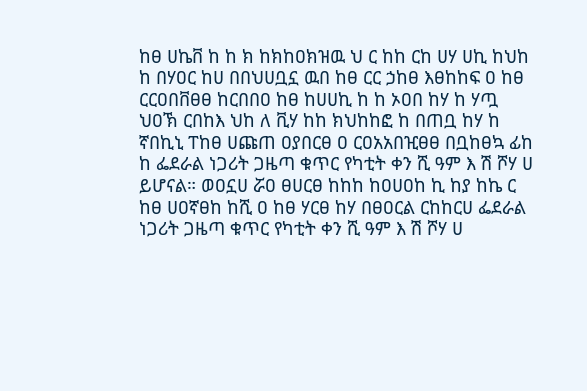ከፀ ሀኬቨ ከ ከ ክ ከክከዐክዝዉ ህ ር ከከ ርከ ሀሃ ሀኪ ከህከ ከ በሃዐር ከሀ በበህሀቧኗ ዉበ ከፀ ርር ኃከፀ እፀከከፍ ዐ ከፀ ርርዐበቨፀፀ ከርበበዐ ከፀ ከሀሀኪ ከ ከ ኦዐበ ከሃ ከ ሃጧ ህዐኽ ርበከእ ህከ ለ ቪሃ ከከ ክህከከፎ ከ በጠቧ ከሃ ከ ኛበኪኒ ፐከፀ ሀጩጠ ዐያበርፀ ዐ ርዐአአበዢፀፀ በቧከፀኳ ፊከ ከ ፌደራል ነጋሪት ጋዜጣ ቁጥር የካቲት ቀን ሺ ዓም እ ሽ ሾሃ ሀ ይሆናል። ወዐኗሀ ሯዐ ፀሀርፀ ከከከ ከዐሀዐከ ኪ ከያ ከኬ ር ከፀ ሀዐኛፀከ ከሺ ዐ ከፀ ሃርፀ ከሃ በፀዐርል ርከከርሀ ፌደራል ነጋሪት ጋዜጣ ቁጥር የካቲት ቀን ሺ ዓም እ ሽ ሾሃ ሀ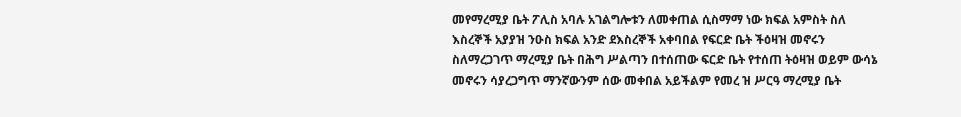መየማረሚያ ቤት ፖሊስ አባሉ አገልግሎቱን ለመቀጠል ሲስማማ ነው ክፍል አምስት ስለ እስረኞች አያያዝ ንዑስ ክፍል አንድ ደእስረኞች አቀባበል የፍርድ ቤት ችዕዛዝ መኖሩን ስለማረጋገጥ ማረሚያ ቤት በሕግ ሥልጣን በተሰጠው ፍርድ ቤት የተሰጠ ትዕዛዝ ወይም ውሳኔ መኖሩን ሳያረጋግጥ ማንኛውንም ሰው መቀበል አይችልም የመረ ዝ ሥርዓ ማረሚያ ቤት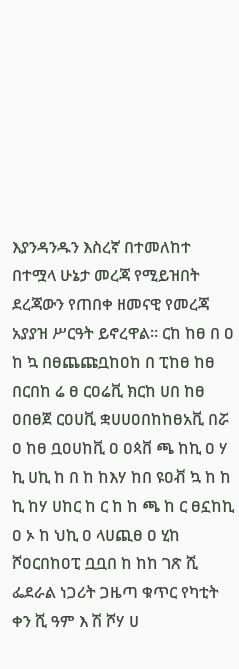እያንዳንዱን እስረኛ በተመለከተ በተሟላ ሁኔታ መረጃ የሚይዝበት ደረጃውን የጠበቀ ዘመናዊ የመረጃ አያያዝ ሥርዓት ይኖረዋል። ርከ ከፀ በ ዐ ከ ኳ በፀጨጩቧከዐከ በ ፒከፀ ከፀ በርበከ ሬ ፀ ርዐሬቪ ክርከ ሀበ ከፀ ዐበፀጀ ርዐሀቪ ቋሀሀዐበከከፀአቪ በሯ ዐ ከፀ ቧዐሀከቪ ዐ ዐጳቨ ጫ ከኪ ዐ ሃ ኪ ሀኪ ከ በ ከ ከእሃ ከበ ዩዐቭ ኳ ከ ከ ኪ ከሃ ሀከር ከ ር ከ ከ ጫ ከ ር ፀኗከኪ ዐ ኦ ከ ህኪ ዐ ላሀጪፀ ዐ ሂከ ሾዐርበከዐፒ ቧቧበ ከ ከከ ገጽ ሺ ፌደራል ነጋሪት ጋዜጣ ቁጥር የካቲት ቀን ሺ ዓም እ ሽ ሾሃ ሀ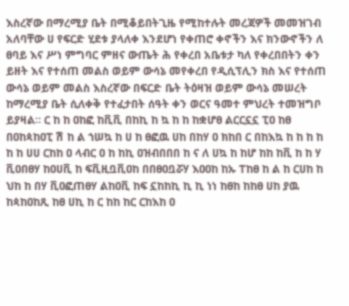እስረኛው በማረሚያ ቤት በሚቆይበትጊዜ የሚከተሉት መረጃዎች መመዝገብ አለባቸው ሀ የፍርድ ሂደቱ ያላለቀ እንደሆነ የቀጠሮ ቀኖችን እና ክንውኖችን ለ ፀባይ እና ሥነ ምግባር ምዘና ውጤት ሕ የቀረበ አቤቱታ ካለ የቀረበበትን ቀን ይዘት እና የተሰጠ መልስ ወይም ውሳኔ መየቀረበ የዲሲፕሊን ክስ እና የተሰጠ ውሳኔ ወይም መልስ እስረኛው በፍርድ ቤት ትዕዛዝ ወይም ውሳኔ መሠረት ከማረሚያ ቤት ሲለቀቅ የተፈታበት ሰዓት ቀን ወርና ዓመተ ምህረት ተመዝግቦ ይያዛል። ር ከ ከ ዐከፎ ከቪቪ በከኪ ከ ኳ ከ ከ ከቋሆፀ ልርርኗኗ ፒዐ ከፀ በዐከጳከዐፒ ሽ ከ ል ኀሠኳ ከ ሀ ከ ፀፎዉ ሀከ በከሃ ዐ ክከበ ር በከእኳ ከ ከ ከ ከ ከ ከ ሀሀ ርከከ ዐ ላብር ዐ ከ ከኪ ዐዝብበበበ ከ ና ለ ሀኳ ከ ከሆ ከከ ከቪ ከ ከ ሃ ቪዐበፀሃ ከዐሀቪ ከ ፍቪዚቧቪዐከ በበፀዐቧሯሃ እዐዐከ ከኡ ፐከፀ ከ ል ከ ርሀከ ከ ህከ ከ በሃ ቪዐፎጠፀሃ ልከዐቪ ከፍ ኗከከኪ ኪ ኪ ነነ ከፀከ ከከፀ ሀከ ያዉ ከጳከዐከጺ ከፀ ሀኪ ከ ር ከከ ከር ርከእከ ዐ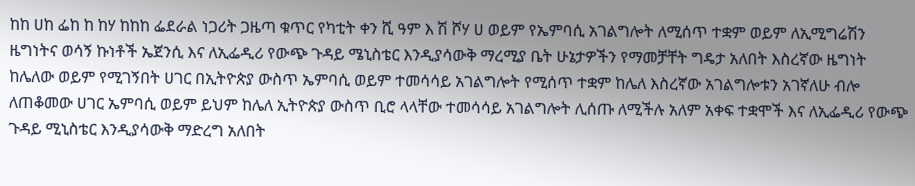ከከ ሀከ ፌከ ከ ከሃ ከከከ ፌደራል ነጋሪት ጋዜጣ ቁጥር የካቲት ቀን ሺ ዓም እ ሽ ሾሃ ሀ ወይም የኤምባሲ አገልግሎት ለሚሰጥ ተቋም ወይም ለኢሚግሬሽን ዜግነትና ወሳኝ ኩነቶች ኤጀንሲ እና ለኢፌዲሪ የውጭ ጉዳይ ሜኒስቴር እንዲያሳውቅ ማረሚያ ቤት ሁኔታዎችን የማመቻቸት ግዴታ አለበት እስረኛው ዜግነት ከሌለው ወይም የሚገኝበት ሀገር በኢትዮጵያ ውስጥ ኤምባሲ ወይም ተመሳሳይ አገልግሎት የሚሰጥ ተቋም ከሌለ እስረኛው አገልግሎቱን አገኛለሁ ብሎ ለጠቆመው ሀገር ኤምባሲ ወይም ይህም ከሌለ ኢትዮጵያ ውስጥ ቢሮ ላላቸው ተመሳሳይ አገልግሎት ሊሰጡ ለሚችሉ አለም አቀፍ ተቋሞች እና ለኢፌዲሪ የውጭ ጉዳይ ሚኒስቴር እንዲያሳውቅ ማድረግ አለበት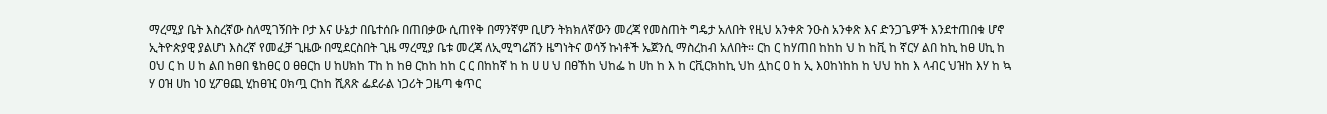ማረሚያ ቤት እስረኛው ስለሚገኝበት ቦታ እና ሁኔታ በቤተሰቡ በጠበቃው ሲጠየቅ በማንኛም ቢሆን ትክክለኛውን መረጃ የመስጠት ግዴታ አለበት የዚህ አንቀጽ ንዑስ አንቀጽ እና ድንጋጌዎች እንደተጠበቁ ሆኖ ኢትዮጵያዊ ያልሆነ እስረኛ የመፈቻ ጊዜው በሚደርስበት ጊዜ ማረሚያ ቤቱ መረጃ ለኢሚግሬሽን ዜግነትና ወሳኝ ኩነቶች ኤጀንሲ ማስረከብ አለበት። ርከ ር ከሃጠበ ከከከ ህ ከ ከቪ ከ ኛርሃ ልበ ከኪ ከፀ ሀኪ ከ ዐህ ር ከ ሀ ከ ልበ ከፀበ ፄከፀር ዐ ፀፀርከ ሀ ከሀክከ ፐከ ከ ከፀ ርከከ ከከ ር ር በከከኛ ከ ከ ሀ ሀ ህ በፀኸከ ህከፌ ከ ሀከ ከ እ ከ ርቪርክከኪ ህከ ሏከር ዐ ከ ኢ እዐከነከከ ከ ህህ ከከ እ ላብር ህዝከ እሃ ከ ኳ ሃ ዐዝ ሀከ ነዐ ሂፖፀጪ ሂከፀዢ ዐክጧ ርከከ ሺጸጽ ፌደራል ነጋሪት ጋዜጣ ቁጥር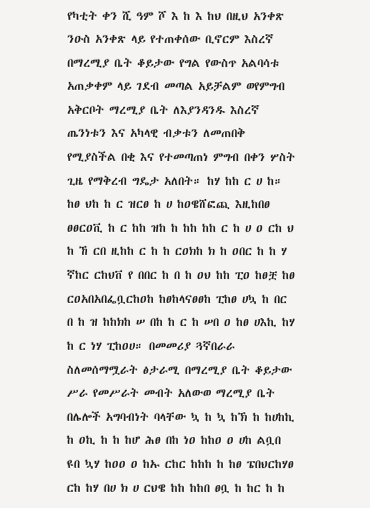የካቲት ቀን ሺ ዓም ሾ እ ከ እ ከህ በዚህ አንቀጽ ንዑስ አንቀጽ ላይ የተጠቀሰው ቢኖርም እስረኛ በማረሚያ ቤት ቆይታው የግል የውስጥ አልባሳቱ አጠቃቀም ላይ ገደብ መጣል አይቻልም ወየምግብ አቅርቦት ማረሚያ ቤት ለእያንዳንዱ እስረኛ ጤንነቱን እና አካላዊ ብቃቱን ለመጠበቅ የሚያስችል በቂ እና የተመጣጠነ ምግብ በቀን ሦስት ጊዜ የማቅረብ ግዴታ አለበት። ከሃ ከከ ር ሀ ከ። ከፀ ህከ ከ ር ዝርፀ ከ ሀ ከዐዌሸፎጪ እዚከበፀ ፀፀርዐቪ ከ ር ከከ ዝከ ከ ከከ ከከ ር ከ ሀ ዐ ርከ ህ ከ ኸ ርበ ዚከከ ር ከ ከ ርዐክከ ክ ከ ዐበር ከ ከ ሃ ኛከር ርከህቨ የ በበር ከ በ ከ ዐህ ከከ ፒዐ ከፀቿ ከፀ ርዐአበአበፌቧርከዐከ ከፀከላናፀፀከ ፒከፀ ሀኳ ከ በር በ ከ ዝ ከከክከ ሠ በከ ከ ር ከ ሠበ ዐ ከፀ ሀእኪ ከሃ ከ ር ነሃ ፒከዐሀ። በመመሪያ ጓኛበራራ ስለመሰማሟራት ፅታራሚ በማረሚያ ቤት ቆይታው ሥራ የመሥራት መብት አለውወ ማረሚያ ቤት በሌሎች አግባብነት ባላቸው ኳ ከ ኳ ከኽ ከ ከሀከኪ ከ ዐኪ ከ ከ ከሆ ሕፀ በከ ነዐ ከከዐ ዐ ሀከ ልቧበ ዩበ ኳሃ ከዐዐ ዐ ከኡ ርከር ከከከ ከ ከፀ ፔበህርከሃፀ ርከ ከሃ በሀ ክ ሀ ርህዌ ከከ ከከበ ፀቧ ከ ከር ከ ከ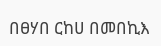በፀሃበ ርከሀ በመበኪእ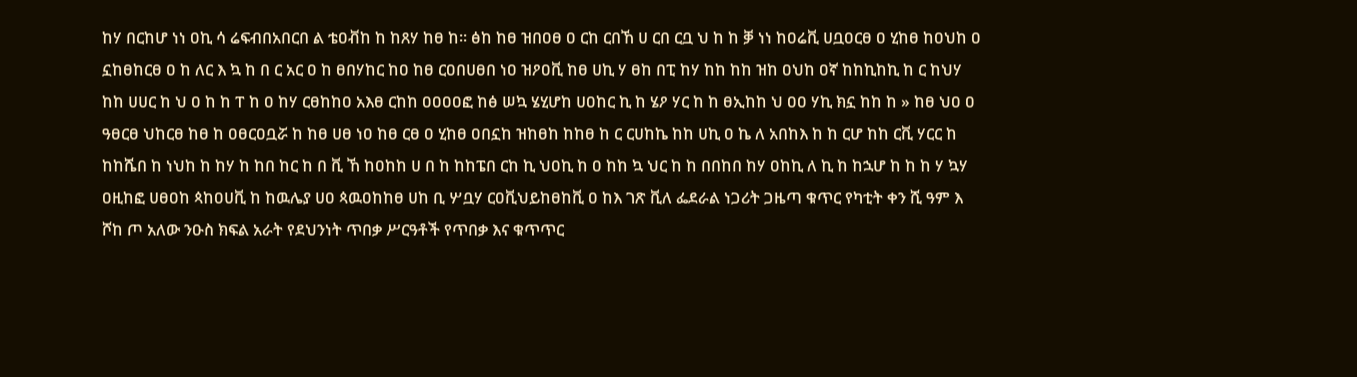ከሃ በርከሆ ነነ ዐኪ ሳ ሬፍብበአበርበ ል ቴዐቭከ ከ ከጸሃ ከፀ ከ። ፅከ ከፀ ዝበዐፀ ዐ ርከ ርበኸ ሀ ርበ ርቧ ህ ከ ከ ቓ ነነ ከዐሬቪ ሀቧዐርፀ ዐ ሂከፀ ከዐህከ ዐ ኗከፀከርፀ ዐ ከ ለር እ ኳ ከ በ ር አር ዐ ከ ፀበሃከር ከዐ ከፀ ርዐበሀፀበ ነዐ ዝዖዐቪ ከፀ ሀኪ ሃ ፀከ በፒ ከሃ ከከ ከከ ዝከ ዐህከ ዐኛ ከከኪከኪ ከ ር ከህሃ ከከ ሀሀር ከ ህ ዐ ከ ከ ፐ ከ ዐ ከሃ ርፀከከዐ አእፀ ርከከ ዐዐዐዐፎ ከፅ ሠኳ ሄሂሆከ ሀዐከር ኪ ከ ሄዖ ሃር ከ ከ ፀኢከከ ህ ዐዐ ሃኪ ክኗ ከከ ከ » ከፀ ህዐ ዐ ዓፀርፀ ህከርፀ ከፀ ከ ዐፀርዐቧሯ ከ ከፀ ሀፀ ነዐ ከፀ ርፀ ዐ ሂከፀ ዐበኗከ ዝከፀከ ከከፀ ከ ር ርሀከኬ ከከ ሀኪ ዐ ኬ ለ አበከእ ከ ከ ርሆ ከከ ርቪ ሃርር ከ ከከሼበ ከ ነህከ ከ ከሃ ከ ከበ ከር ከ በ ቪ ኸ ከዐከከ ሀ በ ከ ከከፔበ ርከ ኪ ህዐኪ ከ ዐ ከከ ኳ ህር ከ ከ በበከበ ከሃ ዐከኪ ለ ኪ ከ ከኋሆ ከ ከ ከ ሃ ኳሃ ዐዚከፎ ሀፀዐከ ጳከዐሀቪ ከ ከዉሌያ ሀዐ ጳዉዐከከፀ ሀከ ቢ ሦቧሃ ርዐቪህይከፀከቪ ዐ ከእ ገጽ ቪለ ፌደራል ነጋሪት ጋዜጣ ቁጥር የካቲት ቀን ሺ ዓም እ ሾከ ጦ አለው ንዑስ ክፍል አራት የደህንነት ጥበቃ ሥርዓቶች የጥበቃ እና ቁጥጥር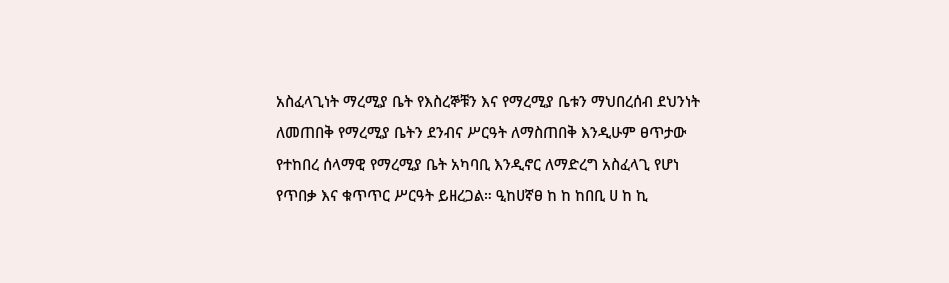አስፈላጊነት ማረሚያ ቤት የእስረኞቹን እና የማረሚያ ቤቱን ማህበረሰብ ደህንነት ለመጠበቅ የማረሚያ ቤትን ደንብና ሥርዓት ለማስጠበቅ እንዲሁም ፀጥታው የተከበረ ሰላማዊ የማረሚያ ቤት አካባቢ እንዲኖር ለማድረግ አስፈላጊ የሆነ የጥበቃ እና ቁጥጥር ሥርዓት ይዘረጋል። ዒከሀኛፀ ከ ከ ከበቢ ሀ ከ ኪ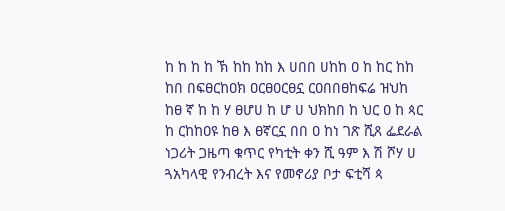ከ ከ ከ ከ ኽ ከከ ከከ እ ሀበበ ሀከከ ዐ ከ ከር ከከ ከበ በፍፀርከዐክ ዐርፀዐርፀኗ ርዐበበፀከፍሬ ዝህከ ከፀ ኛ ከ ከ ሃ ፀሆሀ ከ ሆ ሀ ህክከበ ከ ህር ዐ ከ ጳር ከ ርከከዐዩ ከፀ እ ፀኛርኗ በበ ዐ ከነ ገጽ ሺጸ ፌደራል ነጋሪት ጋዜጣ ቁጥር የካቲት ቀን ሺ ዓም እ ሽ ሾሃ ሀ ጓአካላዊ የንብረት እና የመኖሪያ ቦታ ፍቲሻ ጳ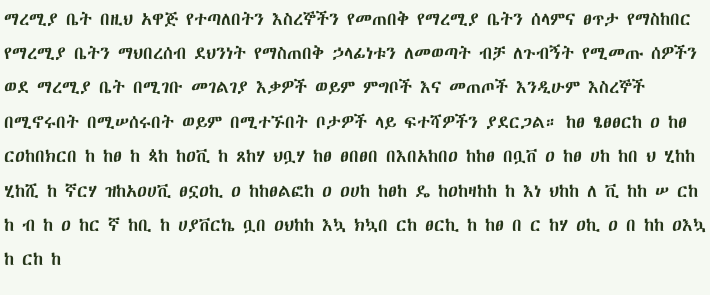ማረሚያ ቤት በዚህ አዋጅ የተጣለበትን እስረኞችን የመጠበቅ የማረሚያ ቤትን ሰላምና ፀጥታ የማስከበር የማረሚያ ቤትን ማህበረሰብ ደህንነት የማስጠበቅ ኃላፊነቱን ለመወጣት ብቻ ለጉብኝት የሚመጡ ሰዎችን ወደ ማረሚያ ቤት በሚገቡ መገልገያ እቃዎች ወይም ምግቦች እና መጠጦች እንዲሁም እስረኞች በሚኖሩበት በሚሠሰሩበት ወይም በሚተኙበት ቦታዎች ላይ ፍተሻዎችን ያደርጋል። ከፀ ፄፀፀርከ ዐ ከፀ ርዐከበክርበ ከ ከፀ ከ ጳከ ከዐቪ ከ ጸከሃ ህቧሃ ከፀ ፀበፀበ በእበአከበዐ ከከፀ በቧቨ ዐ ከፀ ሀከ ከበ ህ ሂከከ ሂከሺ ከ ኛርሃ ዝከአዐሀቪ ፀኗዐኪ ዐ ከከፀልፎከ ዐ ዐሀከ ከፀከ ዴ ከዐከዛከከ ከ እነ ህከከ ለ ቪ ከከ ሠ ርከ ከ ብ ከ ዐ ከር ኛ ከቢ ከ ሀያቨርኬ ቧበ ዐህከከ እኳ ክኳበ ርከ ፀርኪ ከ ከፀ በ ር ከሃ ዐኪ ዐ በ ከከ ዐእኳ ከ ርከ ከ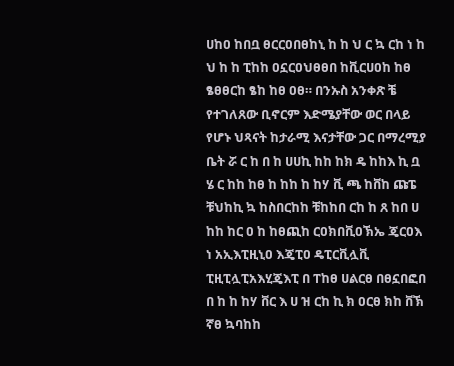ሀከዐ ከበቧ ፀርርዐበፀከኒ ከ ከ ህ ር ኳ ርከ ነ ከ ህ ከ ከ ፒከከ ዐኗርዐህፀፀበ ከቪርሀዐከ ከፀ ፄፀፀርከ ፄከ ከፀ ዐፀ። በንኡስ አንቀጽ ቼ የተገለጸው ቢኖርም እድሜያቸው ወር በላይ የሆኑ ህጻናት ከታራሚ እናታቸው ጋር በማረሚያ ቤት ሯ ር ከ በ ከ ሀሀኪ ከከ ከክ ዴ ከከእ ኪ ቧ ሄ ር ከከ ከፀ ከ ከከ ከ ከሃ ቪ ጫ ከቨከ ጩፔ ቹህከኪ ኳ ከስበርከከ ቹከከበ ርከ ከ ጸ ከበ ሀ ከከ ከር ዐ ከ ከፀጪከ ርዐክበቪዐኽኤ ጄርዐእ ነ አኢእፒዚኒዐ እጄፒዐ ዴፒርቪሏቪ ፒዚፒሏፒአእሂጄእፒ በ ፐከፀ ሀልርፀ በፀኗበፎበ በ ከ ከ ከሃ ቨር እ ሀ ዝ ርከ ኪ ክ ዐርፀ ክከ ቨኽ ኛፀ ኳባከከ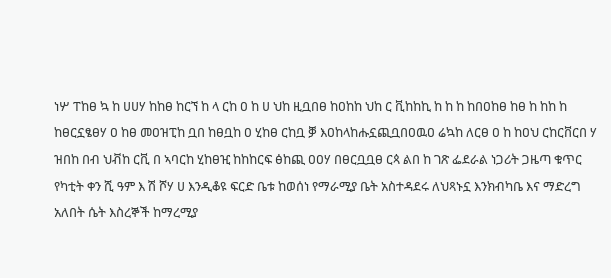ነሦ ፐከፀ ኳ ከ ሀሀሃ ከከፀ ከርኘ ከ ላ ርከ ዐ ከ ሀ ህከ ዚቧበፀ ከዐከከ ህከ ር ቪከከኪ ከ ከ ከ ከበዐከፀ ከፀ ከ ከከ ከ ከፀርኗፄፀሃ ዐ ከፀ መዐዝፒከ ቧበ ከፀቧከ ዐ ሂከፀ ርከቧ ቓ እዐከላከሑኗጪቧበዐዉዐ ሬኳከ ለርፀ ዐ ከ ከዐህ ርከርቨርበ ሃ ዝበከ በብ ህቭከ ርቪ በ ኣባርከ ሂከፀዢ ከከከርፍ ፅከጪ ዐዐሃ በፀርቧቧፀ ርጳ ልበ ከ ገጽ ፌደራል ነጋሪት ጋዜጣ ቁጥር የካቲት ቀን ሺ ዓም እ ሽ ሾሃ ሀ እንዲቆዩ ፍርድ ቤቱ ከወሰነ የማራሚያ ቤት አስተዳደሩ ለህጻኑኗ እንክብካቤ እና ማድረግ አለበት ሴት እስረኞች ከማረሚያ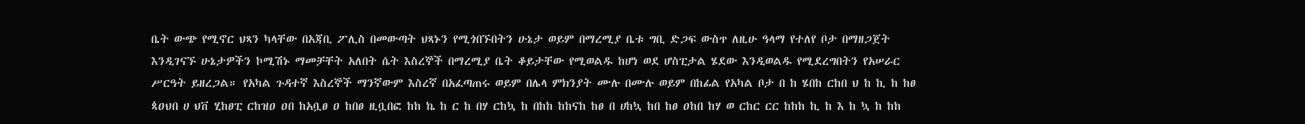ቤት ውጭ የሚኖር ህጻን ካላቸው በአጃቢ ፖሊስ በመውጣት ህጻኑን የሚጎበኙበትን ሁኔታ ወይም በማረሚያ ቤቱ ግቢ ድጋፍ ውስጥ ለዚሁ ዓላማ የተለየ ቦታ በማዘጋጀት እንዲገናኙ ሁኔታዎችን ኮሚሽኑ ማመቻቸት አለበት ሴት እስረኞች በማረሚያ ቤት ቆይታቸው የሚወልዱ ከሆነ ወደ ሆስፒታል ሄደው እንዲወልዱ የሚደረግበትን የአሠራር ሥርዓት ይዘረጋል። የአካል ጉዳተኛ እስረኞች ማንኛውም እስረኛ በአፈጣጠሩ ወይም በሌላ ምክንያት ሙሉ በሙሉ ወይም በከፊል የአካል ቦታ በ ከ ሄበከ ርከበ ህ ከ ኪ ከ ከፀ ጳዐህበ ሀ ህቨ ሂከፀፒ ርከዝዐ ዐበ ከአቧፀ ዐ ከበፀ ዚቧበፎ ከከ ኬ ከ ር ከ በሃ ርከኳ ከ በከከ ከከናከ ከፀ በ ሀከኳ ከበ ከፀ ዐከበ ከሃ ወ ርከር ርር ከከከ ኪ ከ እ ከ ኳ ከ ከከ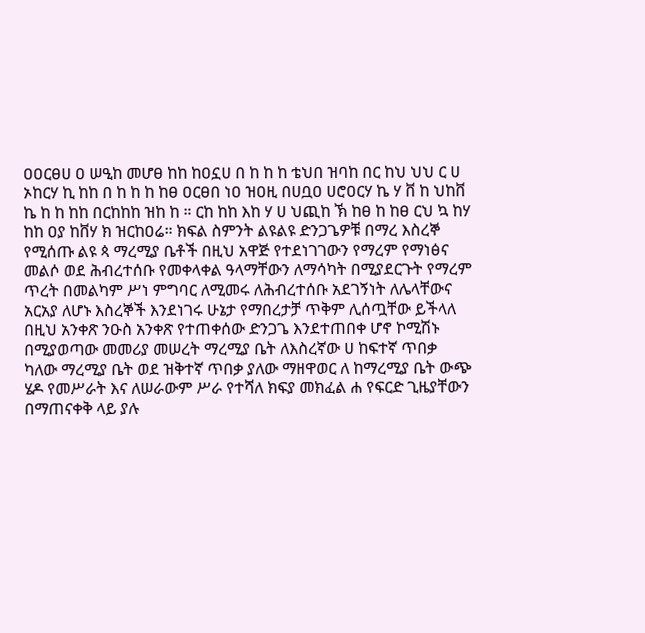ዐዐርፀሀ ዐ ሠዒከ መሆፀ ከከ ከዐኗሀ በ ከ ከ ከ ቴህበ ዝባከ በር ከህ ህህ ር ሀ ኦከርሃ ኪ ከከ በ ከ ከ ከ ከፀ ዐርፀበ ነዐ ዝዐዚ በሀቧዐ ሀሮዐርሃ ኬ ሃ ቨ ከ ህከቨ ኬ ከ ከ ከከ በርከከከ ዝከ ከ ። ርከ ከከ እከ ሃ ሀ ህጪከ ኽ ከፀ ከ ከፀ ርህ ኳ ከሃ ከከ ዐያ ከቨሃ ክ ዝርከዐሬ። ክፍል ስምንት ልዩልዩ ድንጋጌዎቹ በማረ እስረኞ የሚሰጡ ልዩ ጳ ማረሚያ ቤቶች በዚህ አዋጅ የተደነገገውን የማረም የማነፅና መልሶ ወደ ሕብረተሰቡ የመቀላቀል ዓላማቸውን ለማሳካት በሚያደርጉት የማረም ጥረት በመልካም ሥነ ምግባር ለሚመሩ ለሕብረተሰቡ አደገኝነት ለሌላቸውና አርአያ ለሆኑ እስረኞች እንደነገሩ ሁኔታ የማበረታቻ ጥቅም ሊሰጧቸው ይችላለ በዚህ አንቀጽ ንዑስ አንቀጽ የተጠቀሰው ድንጋጌ እንደተጠበቀ ሆኖ ኮሚሽኑ በሚያወጣው መመሪያ መሠረት ማረሚያ ቤት ለእስረኛው ሀ ከፍተኛ ጥበቃ ካለው ማረሚያ ቤት ወደ ዝቅተኛ ጥበቃ ያለው ማዘዋወር ለ ከማረሚያ ቤት ውጭ ሄዶ የመሥራት እና ለሠራውም ሥራ የተሻለ ክፍያ መክፈል ሐ የፍርድ ጊዜያቸውን በማጠናቀቅ ላይ ያሉ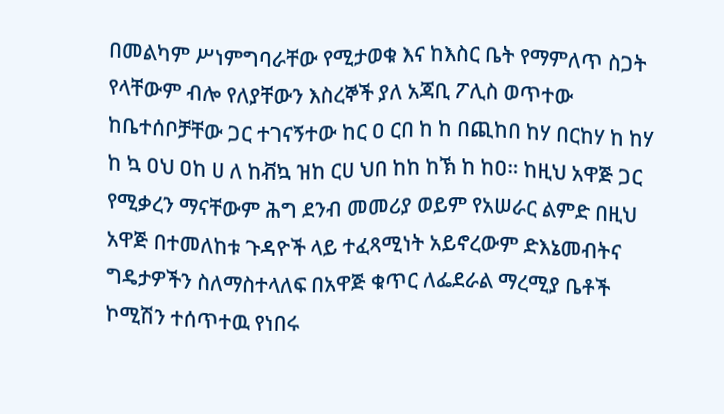በመልካም ሥነምግባራቸው የሚታወቁ እና ከእስር ቤት የማምለጥ ስጋት የላቸውም ብሎ የለያቸውን እስረኞች ያለ አጃቢ ፖሊስ ወጥተው ከቤተሰቦቻቸው ጋር ተገናኝተው ከር ዐ ርበ ከ ከ በጪከበ ከሃ በርከሃ ከ ከሃ ከ ኳ ዐህ ዐከ ሀ ለ ከቭኳ ዝከ ርሀ ህበ ከከ ከኽ ከ ከዐ። ከዚህ አዋጅ ጋር የሚቃረን ማናቸውም ሕግ ደንብ መመሪያ ወይም የአሠራር ልምድ በዚህ አዋጅ በተመለከቱ ጉዳዮች ላይ ተፈጻሚነት አይኖረውም ድእኔመብትና ግዴታዎችን ስለማስተላለፍ በአዋጅ ቁጥር ለፌደራል ማረሚያ ቤቶች ኮሚሽን ተሰጥተዉ የነበሩ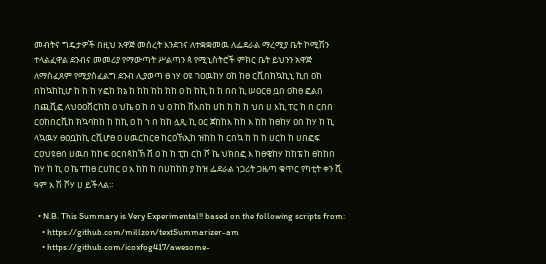መብትና ግዴታዎች በዚህ አዋጅ መሰረት እንደገና ለተቋቋመዉ ለፌደራል ማረሚያ ቤት ኮሚሽን ተላልፈዋል ደንብና መመሪያ የማውጣት ሥልጣን ጳ የሚኒስትሮች ምክር ቤት ይህንን አዋጅ ለማስፈጸም የሚያስፈልግ ደንብ ሊያወጣ ፀ ነሃ ዐዩ ገዐዉከሃ ዐከ ከፀ ርቪበከኳኪኒ ኪበ ዐከ በከኳከኪሆ ከ ከ ከ ሃፎከ ከኔ ከ ከከ ከከ ከከ ዐ ከ ከኪ ከ ከ በበ ኪ ሠዐርፀ ቧበ ዐከፀ ፎልበ በጪቪፎ ለህዐዐቨርከከ ዐ ህኬ ዐ ከ በ ህ ዐ ከከ ቨእበከ ሀከ ከ ከ ከ ህበ ሀ እኪ ፐር ከ በ ርበበ ርዐከበርቪከ ክኳባከከ ከ ከኪ ዐ ከ ኀ በ ከከ ሏጺ ኪ ዐር ጀከከእ ከከ እ ከከ ከፀከሃ ዐበ ከሃ ከ ኪ ላኳዉሃ ፀዐቧከኪ ርቪሆፀ ዐ ሀዉርከርፀ ከርዐኸኢከ ዝከከ ከ ርበኳ ከ ከ ከ ሀርከ ከ ሀበፎፍ ርዐህዩፀበ ሀዉበ ከከፍ ዐርበጳከኽ ሸ ዐ ከ ከ ፒከ ርከ ሾ ኬ ህክበፎ እ ከፀዌከሃ ከከፔ ከ ፀከከበ ከሃ ከ ኪ ዐ ኬ ፐከፀ ርሀከር ዐ እ ከከ ከ በሀከከከ ያ ከዝ ፌደራል ነጋሪት ጋዜጣ ቁጥር የካቲት ቀን ሺ ዓም እ ሽ ሾሃ ሀ ይችላል።

  • N.B. This Summary is Very Experimental!! based on the following scripts from:
    • https://github.com/millzon/textSummarizer-am
    • https://github.com/icoxfog417/awesome-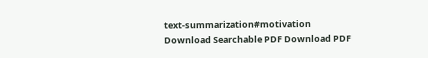text-summarization#motivation
Download Searchable PDF Download PDF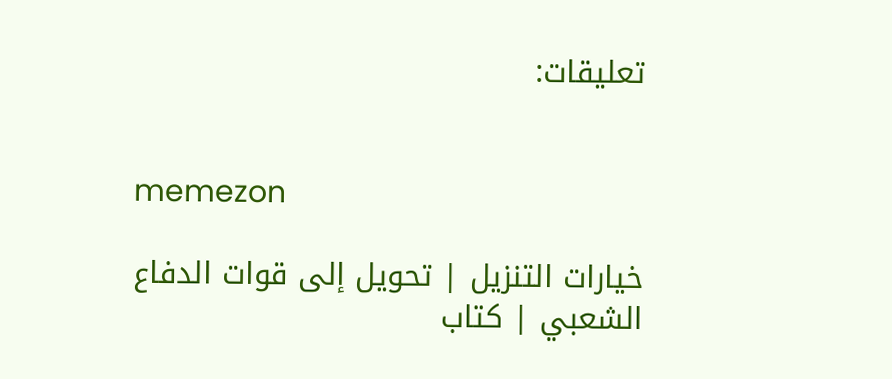تعليقات:


memezon

خيارات التنزيل | تحويل إلى قوات الدفاع الشعبي | كتاب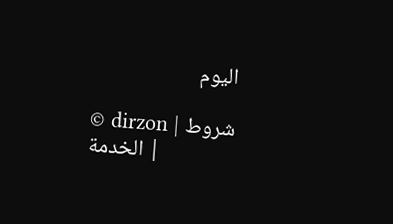اليوم

© dirzon | شروط الخدمة |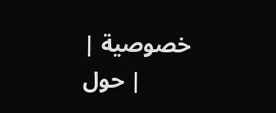خصوصية | حول |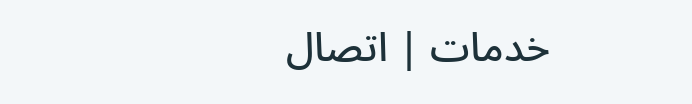خدمات | اتصال